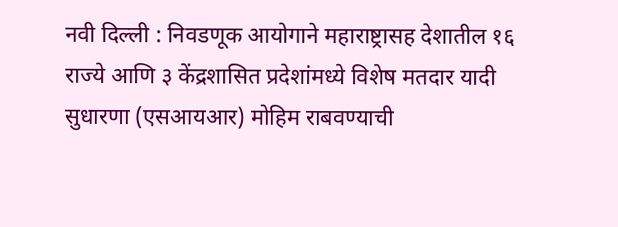नवी दिल्ली : निवडणूक आयोगाने महाराष्ट्रासह देशातील १६ राज्ये आणि ३ केंद्रशासित प्रदेशांमध्ये विशेष मतदार यादी सुधारणा (एसआयआर) मोहिम राबवण्याची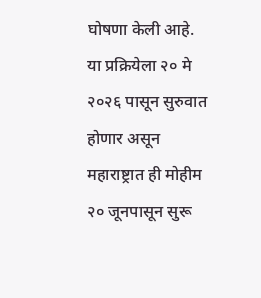घोषणा केली आहे. या प्रक्रियेला २० मे २०२६ पासून सुरुवात होणार असून महाराष्ट्रात ही मोहीम २० जूनपासून सुरू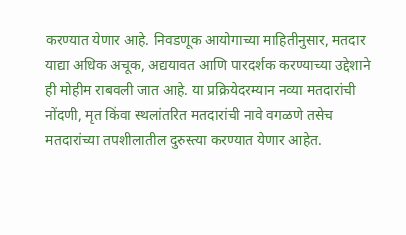करण्यात येणार आहे. निवडणूक आयोगाच्या माहितीनुसार, मतदार याद्या अधिक अचूक, अद्ययावत आणि पारदर्शक करण्याच्या उद्देशाने ही मोहीम राबवली जात आहे. या प्रक्रियेदरम्यान नव्या मतदारांची नोंदणी, मृत किंवा स्थलांतरित मतदारांची नावे वगळणे तसेच मतदारांच्या तपशीलातील दुरुस्त्या करण्यात येणार आहेत.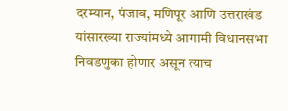दरम्यान, पंजाब, मणिपूर आणि उत्तराखंड यांसारख्या राज्यांमध्ये आगामी विधानसभा निवडणुका होणार असून त्याच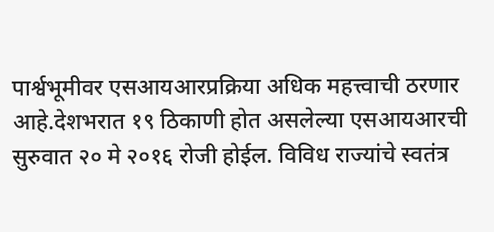पार्श्वभूमीवर एसआयआरप्रक्रिया अधिक महत्त्वाची ठरणार आहे.देशभरात १९ ठिकाणी होत असलेल्या एसआयआरची सुरुवात २० मे २०१६ रोजी होईल. विविध राज्यांचे स्वतंत्र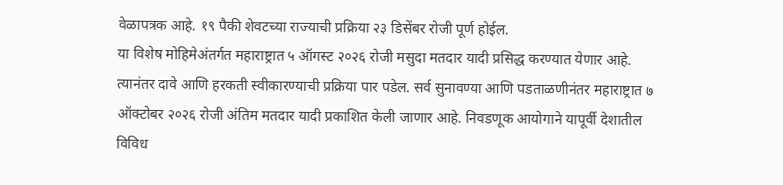वेळापत्रक आहे. १९ पैकी शेवटच्या राज्याची प्रक्रिया २३ डिसेंबर रोजी पूर्ण होईल.
या विशेष मोहिमेअंतर्गत महाराष्ट्रात ५ ऑगस्ट २०२६ रोजी मसुदा मतदार यादी प्रसिद्ध करण्यात येणार आहे. त्यानंतर दावे आणि हरकती स्वीकारण्याची प्रक्रिया पार पडेल. सर्व सुनावण्या आणि पडताळणीनंतर महाराष्ट्रात ७ ऑक्टोबर २०२६ रोजी अंतिम मतदार यादी प्रकाशित केली जाणार आहे. निवडणूक आयोगाने यापूर्वी देशातील विविध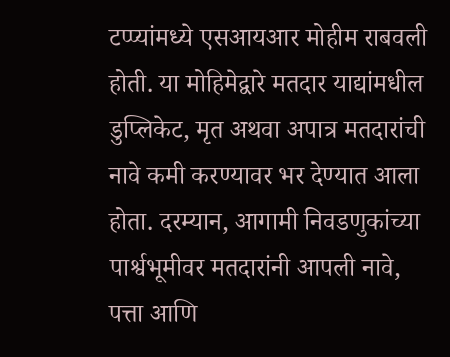टप्प्यांमध्ये एसआयआर मोहीम राबवली होती. या मोहिमेद्वारे मतदार याद्यांमधील डुप्लिकेट, मृत अथवा अपात्र मतदारांची नावे कमी करण्यावर भर देण्यात आला होता. दरम्यान, आगामी निवडणुकांच्या पार्श्वभूमीवर मतदारांनी आपली नावे, पत्ता आणि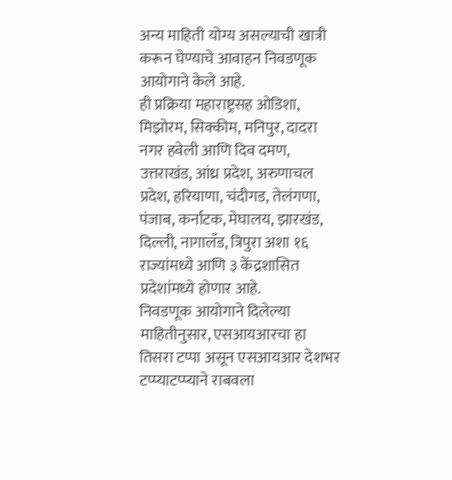अन्य माहिती योग्य असल्याची खात्री करून घेण्याचे आवाहन निवडणूक आयोगाने केले आहे.
ही प्रक्रिया महाराष्ट्रसह ओडिशा, मिझोरम, सिक्कीम, मनिपुर, दादरा नगर हवेली आणि दिव दमण, उत्तराखंड, आंध्र प्रदेश, अरुणाचल प्रदेश, हरियाणा, चंदीगड, तेलंगणा, पंजाब, कर्नाटक, मेघालय, झारखंड, दिल्ली, नागालँड, त्रिपुरा अशा १६ राज्यांमध्ये आणि ३ केंद्रशासित प्रदेशांमध्ये होणार आहे.
निवडणूक आयोगाने दिलेल्या माहितीनुसार, एसआयआरचा हा तिसरा टप्पा असून एसआयआर देशभर टप्प्याटप्प्याने राबवला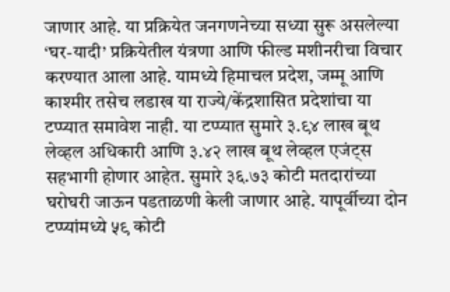जाणार आहे. या प्रक्रियेत जनगणनेच्या सध्या सुरू असलेल्या ‘घर-यादी’ प्रक्रियेतील यंत्रणा आणि फील्ड मशीनरीचा विचार करण्यात आला आहे. यामध्ये हिमाचल प्रदेश, जम्मू आणि काश्मीर तसेच लडाख या राज्ये/केंद्रशासित प्रदेशांचा या टप्प्यात समावेश नाही. या टप्प्यात सुमारे ३.९४ लाख बूथ लेव्हल अधिकारी आणि ३.४२ लाख बूथ लेव्हल एजंट्स सहभागी होणार आहेत. सुमारे ३६.७३ कोटी मतदारांच्या घरोघरी जाऊन पडताळणी केली जाणार आहे. यापूर्वीच्या दोन टप्प्यांमध्ये ५९ कोटी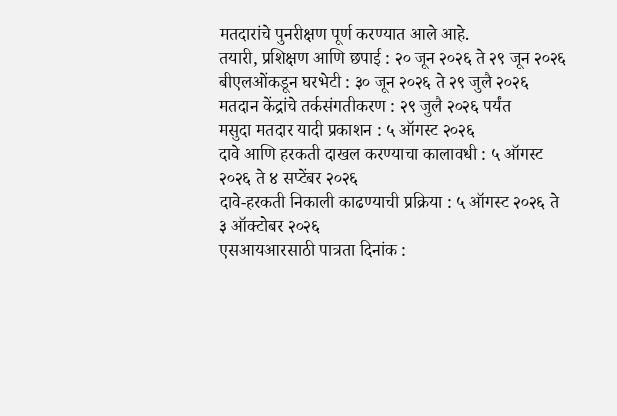मतदारांचे पुनरीक्षण पूर्ण करण्यात आले आहे.
तयारी, प्रशिक्षण आणि छपाई : २० जून २०२६ ते २९ जून २०२६
बीएलओंकडून घरभेटी : ३० जून २०२६ ते २९ जुलै २०२६
मतदान केंद्रांचे तर्कसंगतीकरण : २९ जुलै २०२६ पर्यंत
मसुदा मतदार यादी प्रकाशन : ५ ऑगस्ट २०२६
दावे आणि हरकती दाखल करण्याचा कालावधी : ५ ऑगस्ट २०२६ ते ४ सप्टेंबर २०२६
दावे-हरकती निकाली काढण्याची प्रक्रिया : ५ ऑगस्ट २०२६ ते ३ ऑक्टोबर २०२६
एसआयआरसाठी पात्रता दिनांक :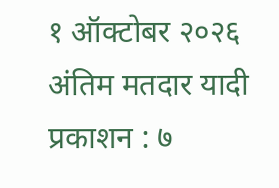१ ऑक्टोबर २०२६
अंतिम मतदार यादी प्रकाशन : ७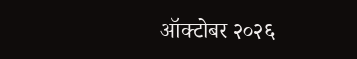ऑक्टोबर २०२६